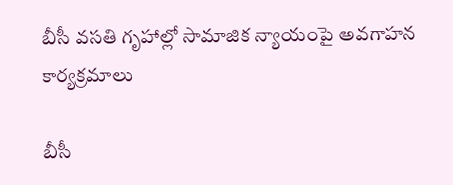బీసీ వసతి గృహాల్లో సామాజిక న్యాయంపై అవగాహన కార్యక్రమాలు

బీసీ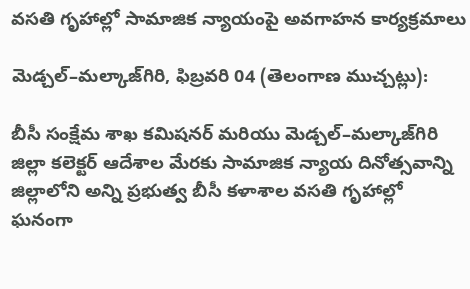వసతి గృహాల్లో సామాజిక న్యాయంపై అవగాహన కార్యక్రమాలు

మెడ్చల్–మల్కాజ్‌గిరి, ఫిబ్రవరి 04 (తెలంగాణ ముచ్చట్లు):

బీసీ సంక్షేమ శాఖ కమిషనర్‌ మరియు మెడ్చల్–మల్కాజ్‌గిరి జిల్లా కలెక్టర్‌ ఆదేశాల మేరకు సామాజిక న్యాయ దినోత్సవాన్ని జిల్లాలోని అన్ని ప్రభుత్వ బీసీ కళాశాల వసతి గృహాల్లో ఘనంగా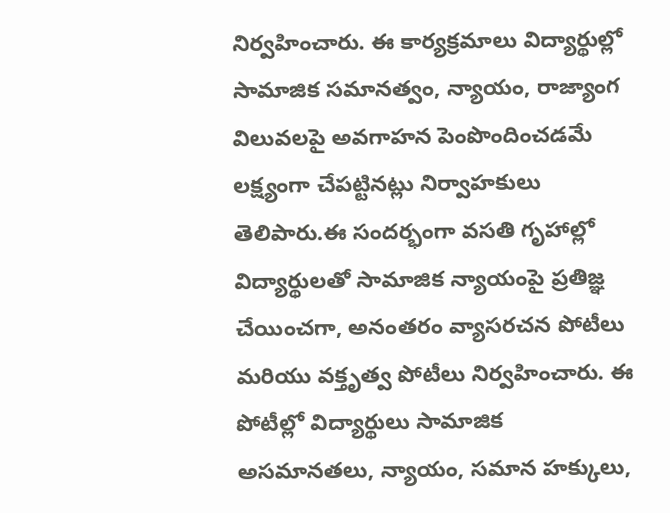నిర్వహించారు. ఈ కార్యక్రమాలు విద్యార్థుల్లో సామాజిక సమానత్వం, న్యాయం, రాజ్యాంగ విలువలపై అవగాహన పెంపొందించడమే లక్ష్యంగా చేపట్టినట్లు నిర్వాహకులు తెలిపారు.ఈ సందర్భంగా వసతి గృహాల్లో విద్యార్థులతో సామాజిక న్యాయంపై ప్రతిజ్ఞ చేయించగా, అనంతరం వ్యాసరచన పోటీలు మరియు వక్తృత్వ పోటీలు నిర్వహించారు. ఈ పోటీల్లో విద్యార్థులు సామాజిక అసమానతలు, న్యాయం, సమాన హక్కులు,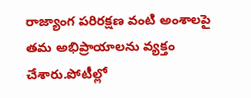రాజ్యాంగ పరిరక్షణ వంటి అంశాలపై తమ అభిప్రాయాలను వ్యక్తం చేశారు.పోటీల్లో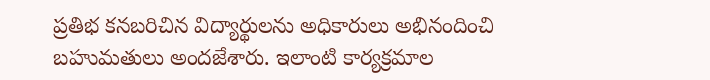ప్రతిభ కనబరిచిన విద్యార్థులను అధికారులు అభినందించి బహుమతులు అందజేశారు. ఇలాంటి కార్యక్రమాల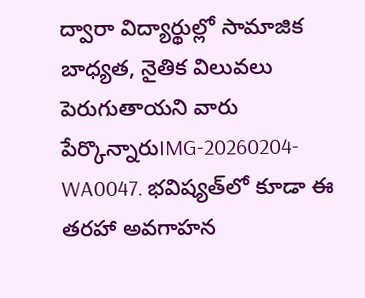ద్వారా విద్యార్థుల్లో సామాజిక బాధ్యత, నైతిక విలువలు పెరుగుతాయని వారు పేర్కొన్నారుIMG-20260204-WA0047. భవిష్యత్‌లో కూడా ఈ తరహా అవగాహన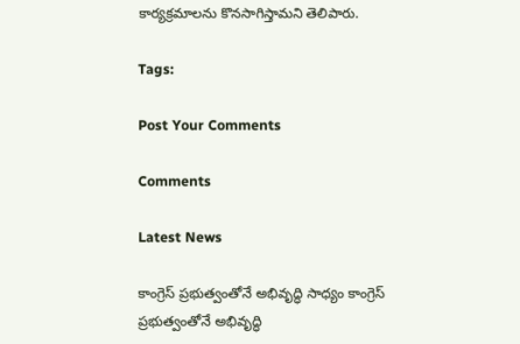కార్యక్రమాలను కొనసాగిస్తామని తెలిపారు.

Tags:

Post Your Comments

Comments

Latest News

కాంగ్రెస్ ప్రభుత్వంతోనే అభివృద్ధి సాధ్యం కాంగ్రెస్ ప్రభుత్వంతోనే అభివృద్ధి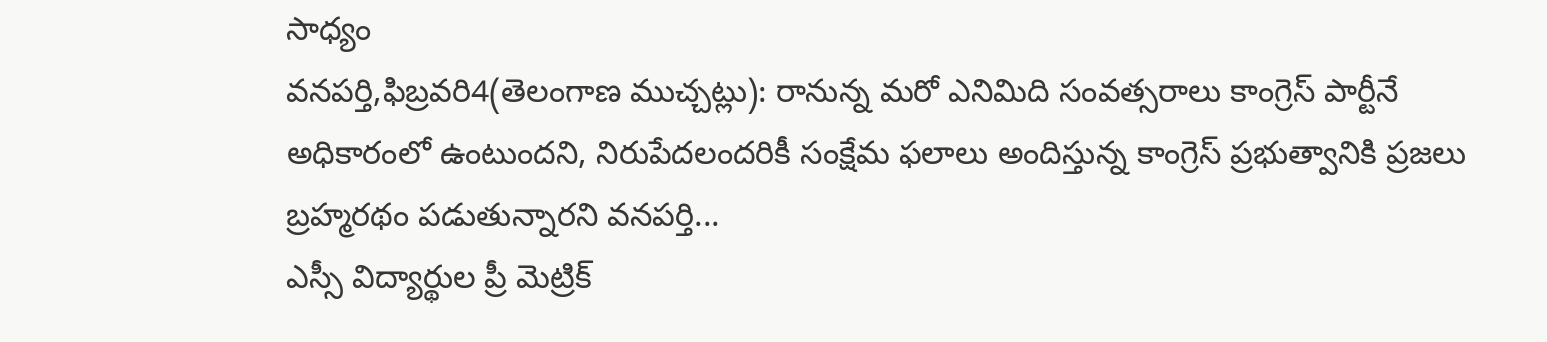సాధ్యం
వనపర్తి,ఫిబ్రవరి4(తెలంగాణ ముచ్చట్లు): రానున్న మరో ఎనిమిది సంవత్సరాలు కాంగ్రెస్ పార్టీనే అధికారంలో ఉంటుందని, నిరుపేదలందరికీ సంక్షేమ ఫలాలు అందిస్తున్న కాంగ్రెస్ ప్రభుత్వానికి ప్రజలు బ్రహ్మరథం పడుతున్నారని వనపర్తి...
ఎస్సీ విద్యార్థుల ప్రీ మెట్రిక్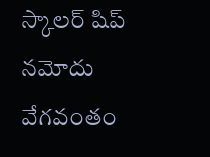స్కాలర్‌ షిప్ నమోదు వేగవంతం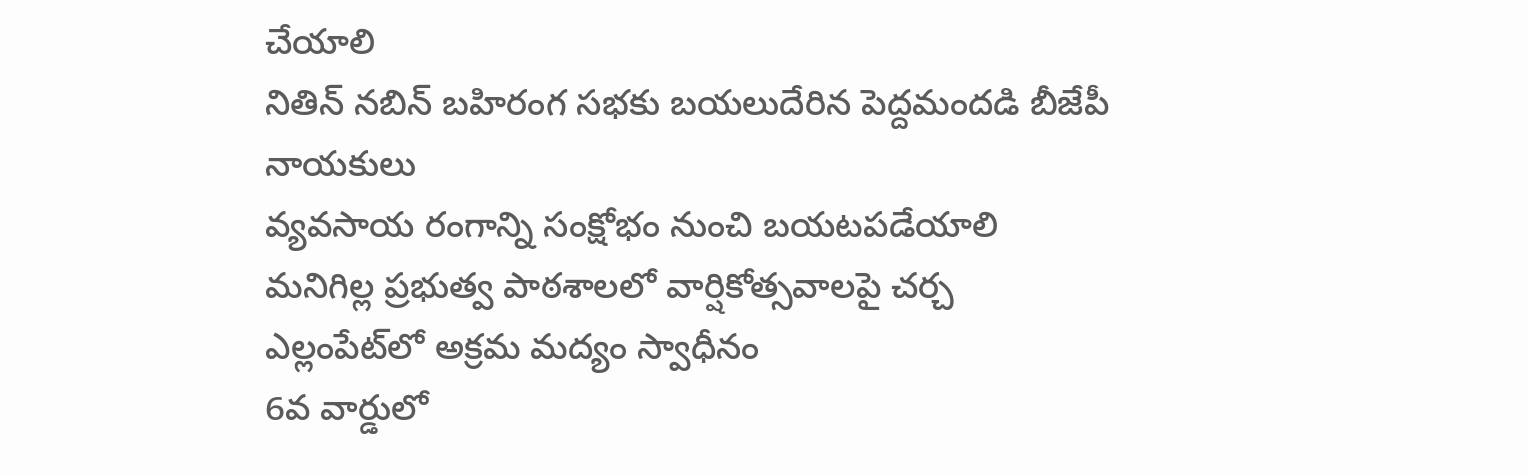చేయాలి
నితిన్ నబిన్ బహిరంగ సభకు బయలుదేరిన పెద్దమందడి బీజేపీ నాయకులు
వ్యవసాయ రంగాన్ని సంక్షోభం నుంచి బయటపడేయాలి
మనిగిల్ల ప్రభుత్వ పాఠశాలలో వార్షికోత్సవాలపై చర్చ
ఎల్లంపేట్‌లో అక్రమ మద్యం స్వాధీనం
6వ వార్డులో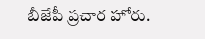బీజేపీ ప్రచార హోరు.